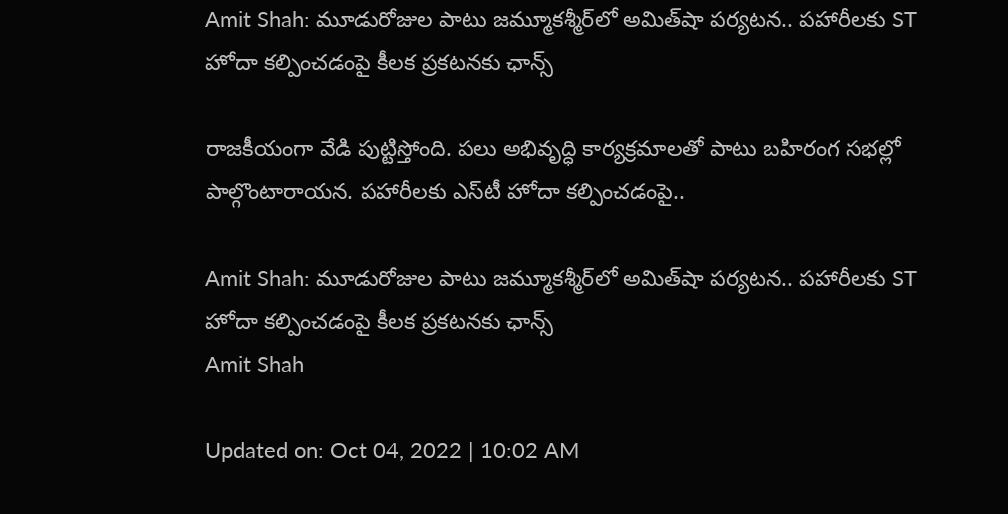Amit Shah: మూడురోజుల పాటు జమ్మూకశ్మీర్‌‌లో అమిత్‌షా పర్యటన.. పహారీలకు ST హోదా కల్పించడంపై కీలక ప్రకటనకు ఛాన్స్

రాజకీయంగా వేడి పుట్టిస్తోంది. పలు అభివృద్ధి కార్యక్రమాలతో పాటు బహిరంగ సభల్లో పాల్గొంటారాయన. పహారీలకు ఎస్‌టీ హోదా కల్పించడంపై..

Amit Shah: మూడురోజుల పాటు జమ్మూకశ్మీర్‌‌లో అమిత్‌షా పర్యటన.. పహారీలకు ST హోదా కల్పించడంపై కీలక ప్రకటనకు ఛాన్స్
Amit Shah

Updated on: Oct 04, 2022 | 10:02 AM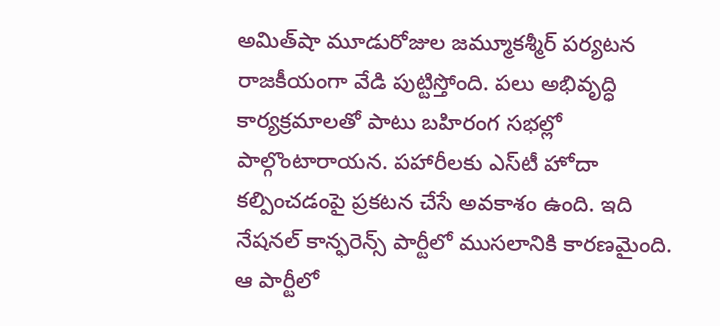అమిత్‌షా మూడురోజుల జమ్మూకశ్మీర్‌ పర్యటన రాజకీయంగా వేడి పుట్టిస్తోంది. పలు అభివృద్ధి కార్యక్రమాలతో పాటు బహిరంగ సభల్లో పాల్గొంటారాయన. పహారీలకు ఎస్‌టీ హోదా కల్పించడంపై ప్రకటన చేసే అవకాశం ఉంది. ఇది నేషనల్‌ కాన్ఫరెన్స్‌ పార్టీలో ముసలానికి కారణమైంది. ఆ పార్టీలో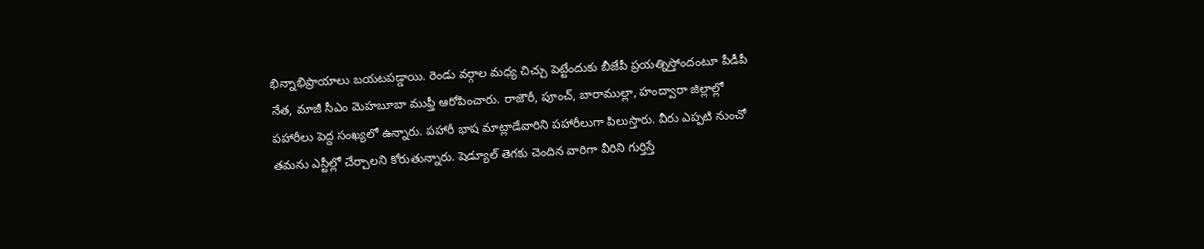భిన్నాభిప్రాయాలు బయటపడ్డాయి. రెండు వర్గాల మధ్య చిచ్చు పెట్టేందుకు బీజేపీ ప్రయత్నిస్తోందంటూ పీడీపీ నేత, మాజీ సీఎం మెహబూబా ముఫ్తీ ఆరోపించారు. రాజౌరీ, పూంచ్‌, బారాముల్లా, హంద్వారా జిల్లాల్లో పహారీలు పెద్ద సంఖ్యలో ఉన్నారు. పహారీ భాష మాట్లాడేవారిని పహారీలుగా పిలుస్తారు. వీరు ఎప్పటి నుంచో తమను ఎస్టీల్లో చేర్చాలని కోరుతున్నారు. షెడ్యూల్‌ తెగకు చెందిన వారిగా వీరిని గుర్తిస్తే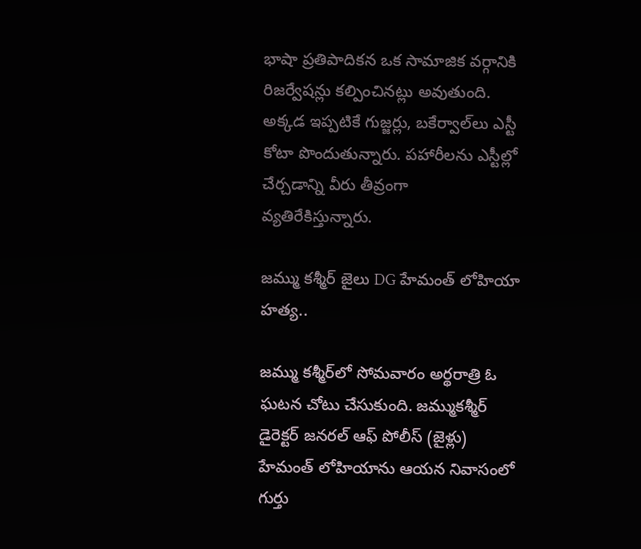భాషా ప్రతిపాదికన ఒక సామాజిక వర్గానికి రిజర్వేషన్లు కల్పించినట్లు అవుతుంది. అక్కడ ఇప్పటికే గుజ్జర్లు, బకేర్వాల్‌లు ఎస్టీ కోటా పొందుతున్నారు. పహారీలను ఎస్టీల్లో చేర్చడాన్ని వీరు తీవ్రంగా వ్యతిరేకిస్తున్నారు.

జమ్ము కశ్మీర్ జైలు DG హేమంత్ లోహియా హత్య..

జమ్ము కశ్మీర్‌లో సోమవారం అర్థరాత్రి ఓ ఘటన చోటు చేసుకుంది. జమ్ముకశ్మీర్ డైరెక్టర్ జనరల్ ఆఫ్ పోలీస్ (జైళ్లు) హేమంత్ లోహియాను ఆయన నివాసంలో గుర్తు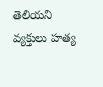తెలియని వ్యక్తులు హత్య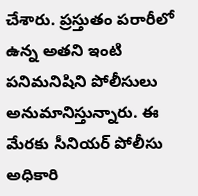చేశారు. ప్రస్తుతం పరారీలో ఉన్న అతని ఇంటి పనిమనిషిని పోలీసులు అనుమానిస్తున్నారు. ఈ మేరకు సీనియర్ పోలీసు అధికారి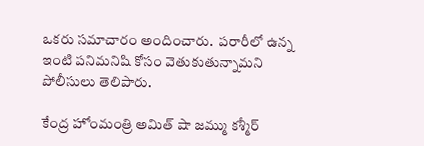ఒకరు సమాచారం అందించారు.  పరారీలో ఉన్న ఇంటి పనిమనిషి కోసం వెతుకుతున్నామని పోలీసులు తెలిపారు.

కేంద్ర హోంమంత్రి అమిత్ షా జమ్ము కశ్మీర్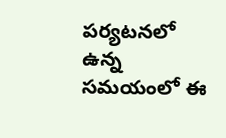పర్యటనలో ఉన్న సమయంలో ఈ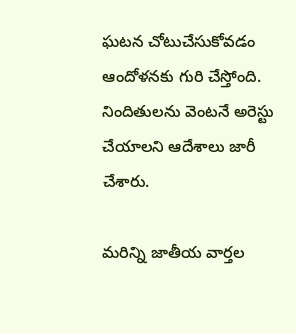ఘటన చోటుచేసుకోవడం ఆందోళనకు గురి చేస్తోంది. నిందితులను వెంటనే అరెస్టు చేయాలని ఆదేశాలు జారీ చేశారు.

మరిన్ని జాతీయ వార్తల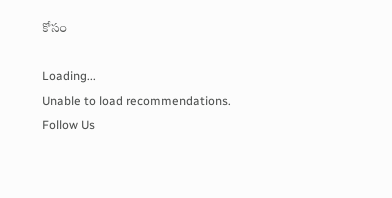కోసం

Loading...
Unable to load recommendations.
Follow Us